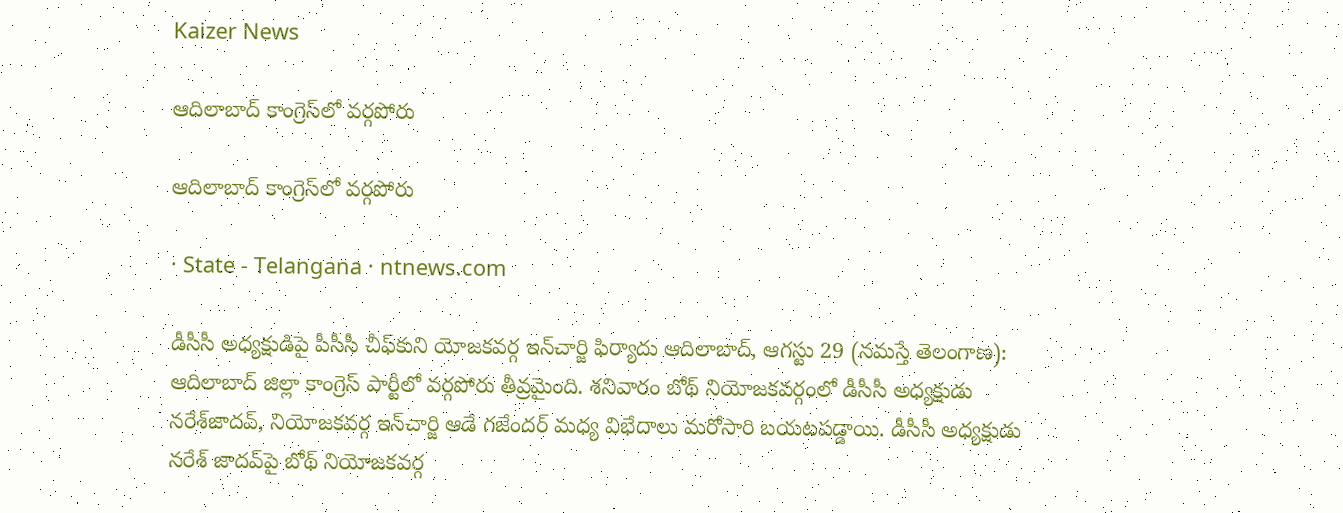Kaizer News

ఆదిలాబాద్‌ కాంగ్రెస్‌లో వర్గపోరు

ఆదిలాబాద్‌ కాంగ్రెస్‌లో వర్గపోరు

· State - Telangana · ntnews.com

డీసీసీ అధ్యక్షుడిపై పీసీసీ చీఫ్‌కుని యోజకవర్గ ఇన్‌చార్జి ఫిర్యాదు ఆదిలాబాద్‌, ఆగస్టు 29 (నమస్తే తెలంగాణ): ఆదిలాబాద్‌ జిల్లా కాంగ్రెస్‌ పార్టీలో వర్గపోరు తీవ్రమైంది. శనివారం బోథ్‌ నియోజకవర్గంలో డీసీసీ అధ్యక్షుడు నరేశ్‌జాదవ్‌, నియోజకవర్గ ఇన్‌చార్జి ఆడే గజేందర్‌ మధ్య విభేదాలు మరోసారి బయటపడ్డాయి. డీసీసీ అధ్యక్షుడు నరేశ్‌ జాదవ్‌పై బోథ్‌ నియోజకవర్గ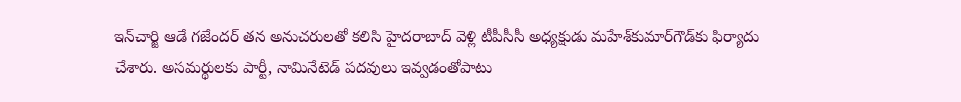ఇన్‌చార్జి ఆడే గజేందర్‌ తన అనుచరులతో కలిసి హైదరాబాద్‌ వెళ్లి టీపీసీసీ అధ్యక్షుడు మహేశ్‌కుమార్‌గౌడ్‌కు ఫిర్యాదు చేశారు. అసమర్థులకు పార్టీ, నామినేటెడ్‌ పదవులు ఇవ్వడంతోపాటు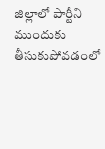జిల్లాలో పార్టీని ముందుకు తీసుకుపోవడంలో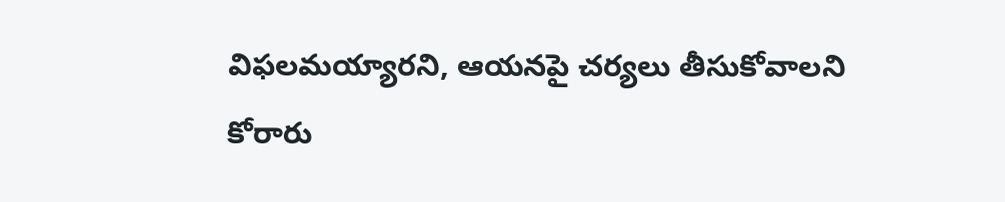విఫలమయ్యారని, ఆయనపై చర్యలు తీసుకోవాలని కోరారు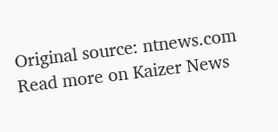Original source: ntnews.com
Read more on Kaizer News